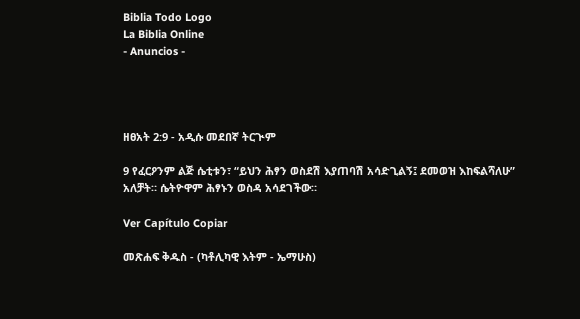Biblia Todo Logo
La Biblia Online
- Anuncios -




ዘፀአት 2:9 - አዲሱ መደበኛ ትርጒም

9 የፈርዖንም ልጅ ሴቲቱን፣ “ይህን ሕፃን ወስደሽ እያጠባሽ አሳድጊልኝ፤ ደመወዝ እከፍልሻለሁ” አለቻት። ሴትዮዋም ሕፃኑን ወስዳ አሳደገችው።

Ver Capítulo Copiar

መጽሐፍ ቅዱስ - (ካቶሊካዊ እትም - ኤማሁስ)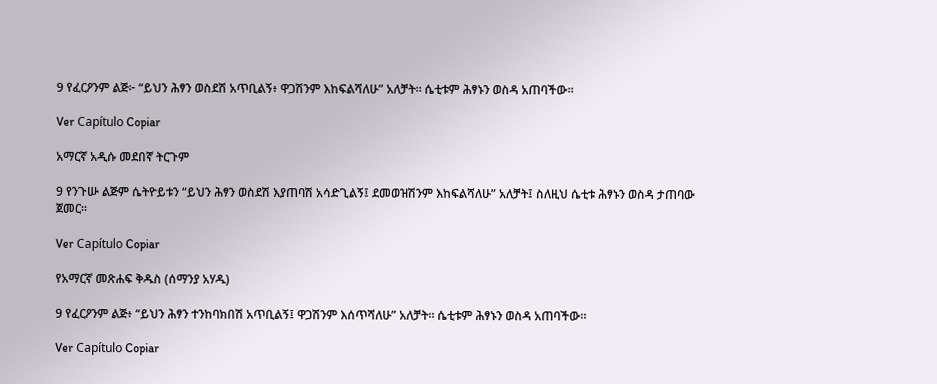9 የፈርዖንም ልጅ፦ “ይህን ሕፃን ወስደሽ አጥቢልኝ፥ ዋጋሽንም እከፍልሻለሁ” አለቻት። ሴቲቱም ሕፃኑን ወስዳ አጠባችው።

Ver Capítulo Copiar

አማርኛ አዲሱ መደበኛ ትርጉም

9 የንጉሡ ልጅም ሴትዮይቱን “ይህን ሕፃን ወስደሽ እያጠባሽ አሳድጊልኝ፤ ደመወዝሽንም እከፍልሻለሁ” አለቻት፤ ስለዚህ ሴቲቱ ሕፃኑን ወስዳ ታጠባው ጀመር።

Ver Capítulo Copiar

የአማርኛ መጽሐፍ ቅዱስ (ሰማንያ አሃዱ)

9 የፈርዖንም ልጅ፥ “ይህን ሕፃን ተንከባክበሽ አጥቢልኝ፤ ዋጋሽንም እሰጥሻለሁ” አለቻት። ሴቲቱም ሕፃኑን ወስዳ አጠባችው።

Ver Capítulo Copiar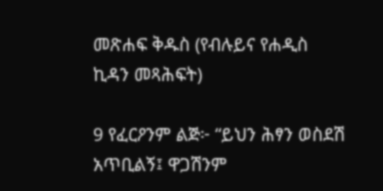መጽሐፍ ቅዱስ (የብሉይና የሐዲስ ኪዳን መጻሕፍት)

9 የፈርዖንም ልጅ፦ “ይህን ሕፃን ወስደሽ አጥቢልኝ፤ ዋጋሽንም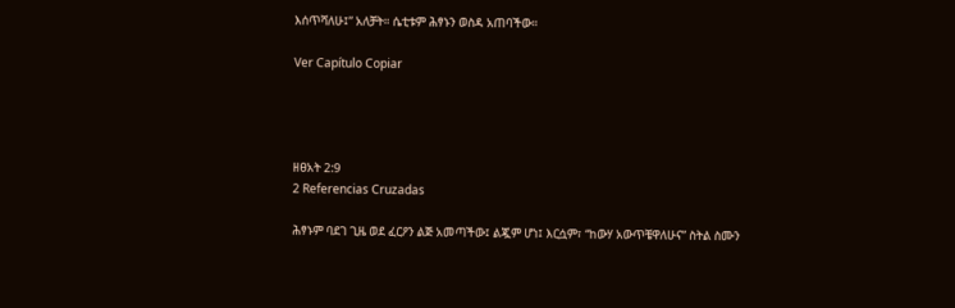እሰጥሻለሁ፤” አለቻት። ሴቲቱም ሕፃኑን ወስዳ አጠባችው።

Ver Capítulo Copiar




ዘፀአት 2:9
2 Referencias Cruzadas

ሕፃኑም ባደገ ጊዜ ወደ ፈርዖን ልጅ አመጣችው፤ ልጇም ሆነ፤ እርሷም፣ “ከውሃ አውጥቼዋለሁና” ስትል ስሙን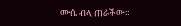ሙሴ ብላ ጠራችው።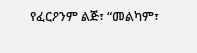የፈርዖንም ልጅ፣ “መልካም፣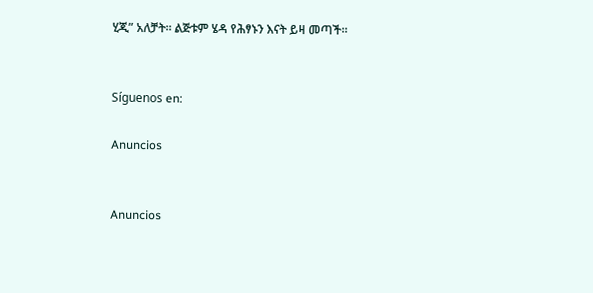ሂጂ” አለቻት። ልጅቱም ሄዳ የሕፃኑን እናት ይዛ መጣች።


Síguenos en:

Anuncios


Anuncios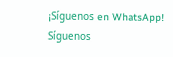¡Síguenos en WhatsApp! Síguenos